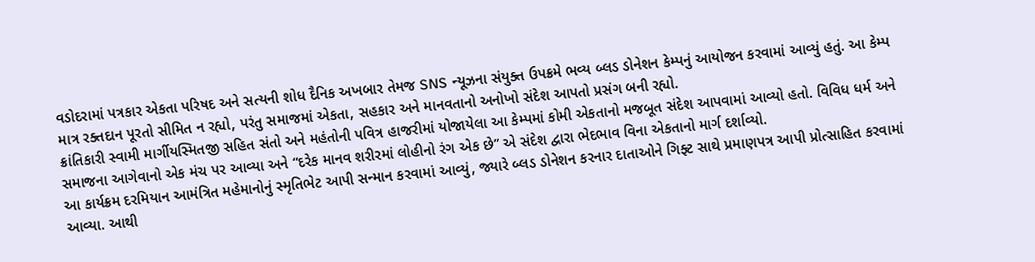વડોદરામાં પત્રકાર એકતા પરિષદ અને સત્યની શોધ દૈનિક અખબાર તેમજ SNS ન્યૂઝના સંયુક્ત ઉપક્રમે ભવ્ય બ્લડ ડોનેશન કેમ્પનું આયોજન કરવામાં આવ્યું હતું. આ કેમ્પ માત્ર રક્તદાન પૂરતો સીમિત ન રહ્યો, પરંતુ સમાજમાં એકતા, સહકાર અને માનવતાનો અનોખો સંદેશ આપતો પ્રસંગ બની રહ્યો.
ક્રાંતિકારી સ્વામી માર્ગીયસ્મિતજી સહિત સંતો અને મહંતોની પવિત્ર હાજરીમાં યોજાયેલા આ કેમ્પમાં કોમી એકતાનો મજબૂત સંદેશ આપવામાં આવ્યો હતો. વિવિધ ધર્મ અને સમાજના આગેવાનો એક મંચ પર આવ્યા અને “દરેક માનવ શરીરમાં લોહીનો રંગ એક છે” એ સંદેશ દ્વારા ભેદભાવ વિના એકતાનો માર્ગ દર્શાવ્યો.
આ કાર્યક્રમ દરમિયાન આમંત્રિત મહેમાનોનું સ્મૃતિભેટ આપી સન્માન કરવામાં આવ્યું, જ્યારે બ્લડ ડોનેશન કરનાર દાતાઓને ગિફ્ટ સાથે પ્રમાણપત્ર આપી પ્રોત્સાહિત કરવામાં આવ્યા. આથી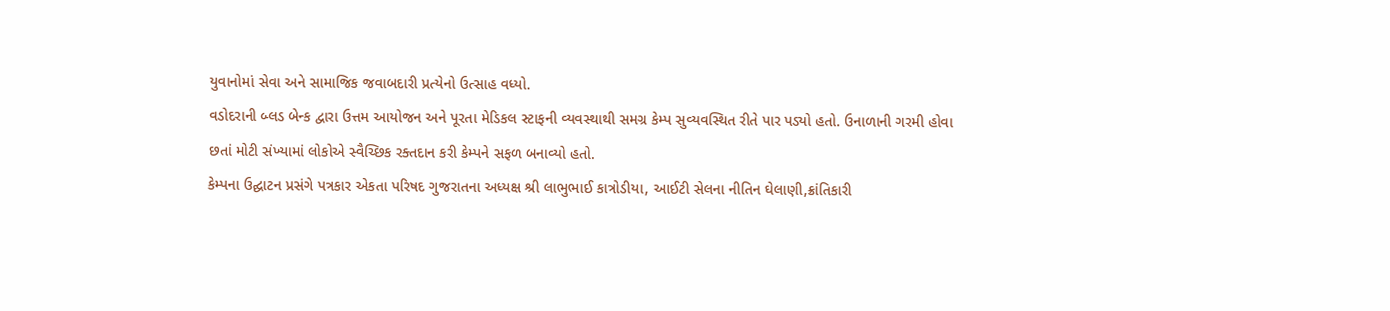યુવાનોમાં સેવા અને સામાજિક જવાબદારી પ્રત્યેનો ઉત્સાહ વધ્યો.
વડોદરાની બ્લડ બેન્ક દ્વારા ઉત્તમ આયોજન અને પૂરતા મેડિકલ સ્ટાફની વ્યવસ્થાથી સમગ્ર કેમ્પ સુવ્યવસ્થિત રીતે પાર પડ્યો હતો. ઉનાળાની ગરમી હોવા છતાં મોટી સંખ્યામાં લોકોએ સ્વૈચ્છિક રક્તદાન કરી કેમ્પને સફળ બનાવ્યો હતો.
કેમ્પના ઉદ્ઘાટન પ્રસંગે પત્રકાર એકતા પરિષદ ગુજરાતના અધ્યક્ષ શ્રી લાભુભાઈ કાત્રોડીયા, આઈટી સેલના નીતિન ઘેલાણી,ક્રાંતિકારી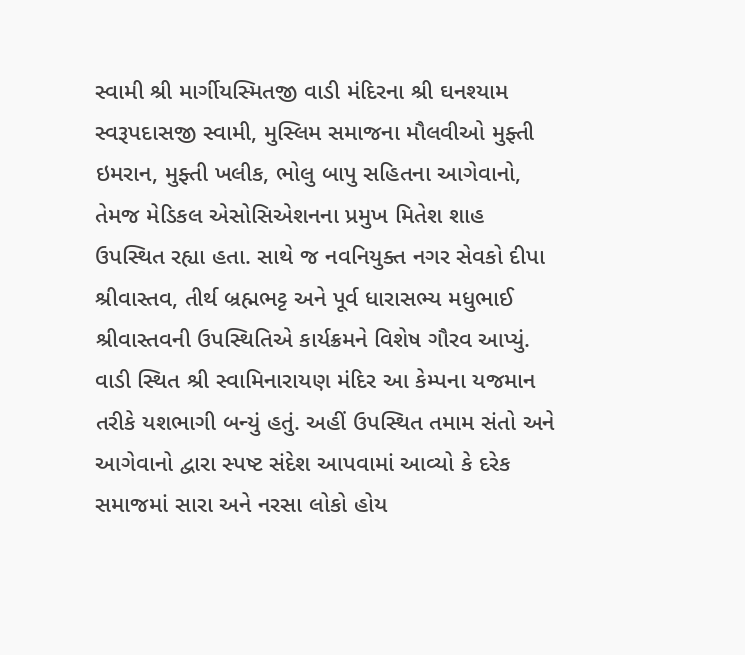સ્વામી શ્રી માર્ગીયસ્મિતજી વાડી મંદિરના શ્રી ઘનશ્યામ સ્વરૂપદાસજી સ્વામી, મુસ્લિમ સમાજના મૌલવીઓ મુફ્તી ઇમરાન, મુફ્તી ખલીક, ભોલુ બાપુ સહિતના આગેવાનો, તેમજ મેડિકલ એસોસિએશનના પ્રમુખ મિતેશ શાહ ઉપસ્થિત રહ્યા હતા. સાથે જ નવનિયુક્ત નગર સેવકો દીપા શ્રીવાસ્તવ, તીર્થ બ્રહ્મભટ્ટ અને પૂર્વ ધારાસભ્ય મધુભાઈ શ્રીવાસ્તવની ઉપસ્થિતિએ કાર્યક્રમને વિશેષ ગૌરવ આપ્યું.
વાડી સ્થિત શ્રી સ્વામિનારાયણ મંદિર આ કેમ્પના યજમાન તરીકે યશભાગી બન્યું હતું. અહીં ઉપસ્થિત તમામ સંતો અને આગેવાનો દ્વારા સ્પષ્ટ સંદેશ આપવામાં આવ્યો કે દરેક સમાજમાં સારા અને નરસા લોકો હોય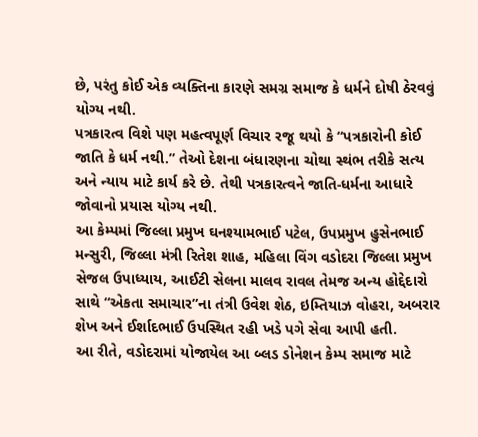છે, પરંતુ કોઈ એક વ્યક્તિના કારણે સમગ્ર સમાજ કે ધર્મને દોષી ઠેરવવું યોગ્ય નથી.
પત્રકારત્વ વિશે પણ મહત્વપૂર્ણ વિચાર રજૂ થયો કે “પત્રકારોની કોઈ જાતિ કે ધર્મ નથી.” તેઓ દેશના બંધારણના ચોથા સ્થંભ તરીકે સત્ય અને ન્યાય માટે કાર્ય કરે છે. તેથી પત્રકારત્વને જાતિ-ધર્મના આધારે જોવાનો પ્રયાસ યોગ્ય નથી.
આ કેમ્પમાં જિલ્લા પ્રમુખ ઘનશ્યામભાઈ પટેલ, ઉપપ્રમુખ હુસેનભાઈ મન્સુરી, જિલ્લા મંત્રી રિતેશ શાહ, મહિલા વિંગ વડોદરા જિલ્લા પ્રમુખ સેજલ ઉપાધ્યાય, આઈટી સેલના માલવ રાવલ તેમજ અન્ય હોદ્દેદારો સાથે “એકતા સમાચાર”ના તંત્રી ઉવેશ શેઠ, ઇમ્તિયાઝ વોહરા, અબરાર શેખ અને ઈર્શાદભાઈ ઉપસ્થિત રહી ખડે પગે સેવા આપી હતી.
આ રીતે, વડોદરામાં યોજાયેલ આ બ્લડ ડોનેશન કેમ્પ સમાજ માટે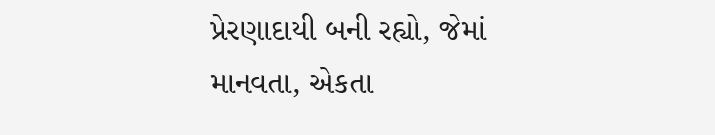પ્રેરણાદાયી બની રહ્યો, જેમાં માનવતા, એકતા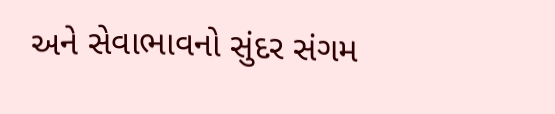અને સેવાભાવનો સુંદર સંગમ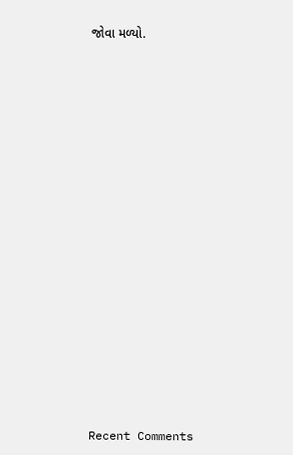જોવા મળ્યો.


















Recent Comments